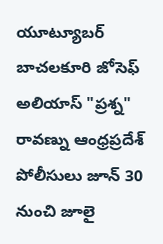యూట్యూబర్ బాచలకూరి జోసెఫ్ అలియాస్ "ప్రశ్న" రావణ్ను ఆంధ్రప్రదేశ్ పోలీసులు జూన్ 30 నుంచి జూలై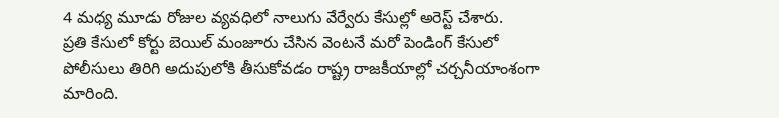4 మధ్య మూడు రోజుల వ్యవధిలో నాలుగు వేర్వేరు కేసుల్లో అరెస్ట్ చేశారు.
ప్రతి కేసులో కోర్టు బెయిల్ మంజూరు చేసిన వెంటనే మరో పెండింగ్ కేసులో పోలీసులు తిరిగి అదుపులోకి తీసుకోవడం రాష్ట్ర రాజకీయాల్లో చర్చనీయాంశంగా మారింది.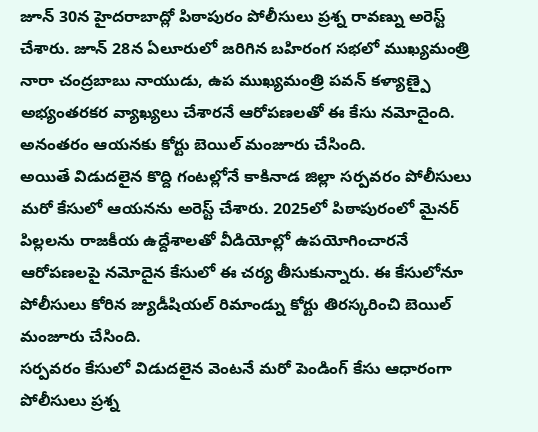జూన్ 30న హైదరాబాద్లో పిఠాపురం పోలీసులు ప్రశ్న రావణ్ను అరెస్ట్ చేశారు. జూన్ 28న ఏలూరులో జరిగిన బహిరంగ సభలో ముఖ్యమంత్రి నారా చంద్రబాబు నాయుడు, ఉప ముఖ్యమంత్రి పవన్ కళ్యాణ్పై అభ్యంతరకర వ్యాఖ్యలు చేశారనే ఆరోపణలతో ఈ కేసు నమోదైంది. అనంతరం ఆయనకు కోర్టు బెయిల్ మంజూరు చేసింది.
అయితే విడుదలైన కొద్ది గంటల్లోనే కాకినాడ జిల్లా సర్పవరం పోలీసులు మరో కేసులో ఆయనను అరెస్ట్ చేశారు. 2025లో పిఠాపురంలో మైనర్ పిల్లలను రాజకీయ ఉద్దేశాలతో వీడియోల్లో ఉపయోగించారనే ఆరోపణలపై నమోదైన కేసులో ఈ చర్య తీసుకున్నారు. ఈ కేసులోనూ పోలీసులు కోరిన జ్యుడీషియల్ రిమాండ్ను కోర్టు తిరస్కరించి బెయిల్ మంజూరు చేసింది.
సర్పవరం కేసులో విడుదలైన వెంటనే మరో పెండింగ్ కేసు ఆధారంగా పోలీసులు ప్రశ్న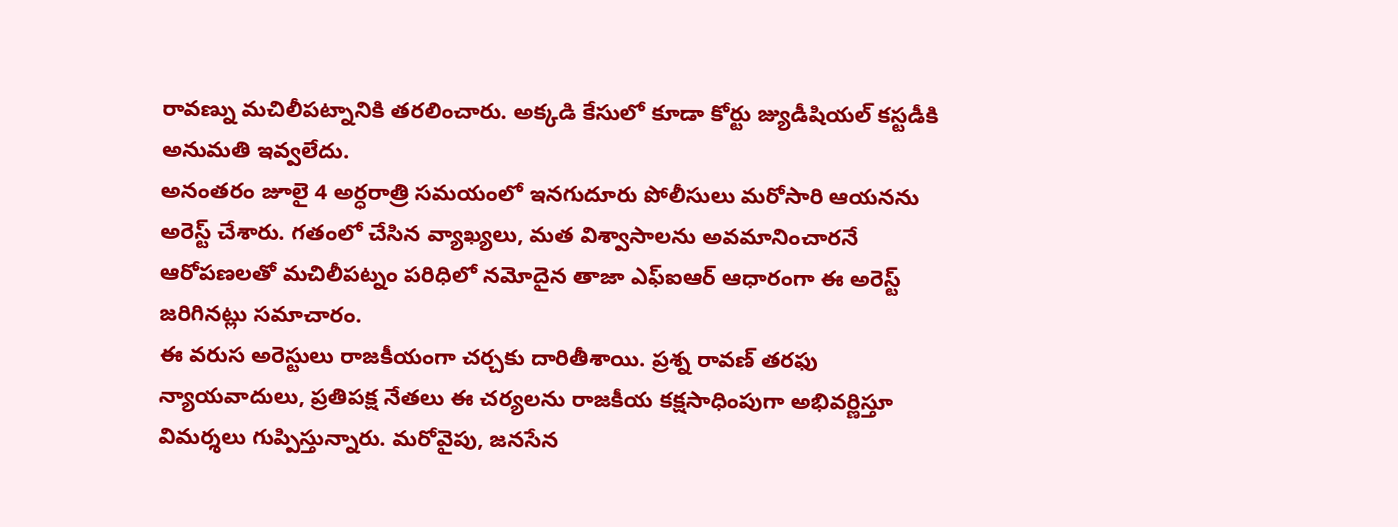రావణ్ను మచిలీపట్నానికి తరలించారు. అక్కడి కేసులో కూడా కోర్టు జ్యుడీషియల్ కస్టడీకి అనుమతి ఇవ్వలేదు.
అనంతరం జూలై 4 అర్ధరాత్రి సమయంలో ఇనగుదూరు పోలీసులు మరోసారి ఆయనను అరెస్ట్ చేశారు. గతంలో చేసిన వ్యాఖ్యలు, మత విశ్వాసాలను అవమానించారనే ఆరోపణలతో మచిలీపట్నం పరిధిలో నమోదైన తాజా ఎఫ్ఐఆర్ ఆధారంగా ఈ అరెస్ట్ జరిగినట్లు సమాచారం.
ఈ వరుస అరెస్టులు రాజకీయంగా చర్చకు దారితీశాయి. ప్రశ్న రావణ్ తరఫు న్యాయవాదులు, ప్రతిపక్ష నేతలు ఈ చర్యలను రాజకీయ కక్షసాధింపుగా అభివర్ణిస్తూ విమర్శలు గుప్పిస్తున్నారు. మరోవైపు, జనసేన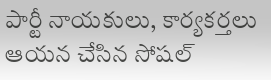పార్టీ నాయకులు, కార్యకర్తలు ఆయన చేసిన సోషల్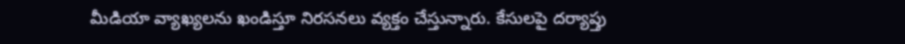మీడియా వ్యాఖ్యలను ఖండిస్తూ నిరసనలు వ్యక్తం చేస్తున్నారు. కేసులపై దర్యాప్తు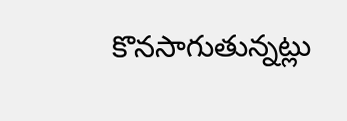కొనసాగుతున్నట్లు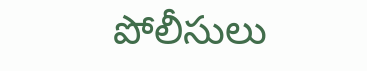పోలీసులు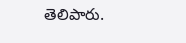తెలిపారు.